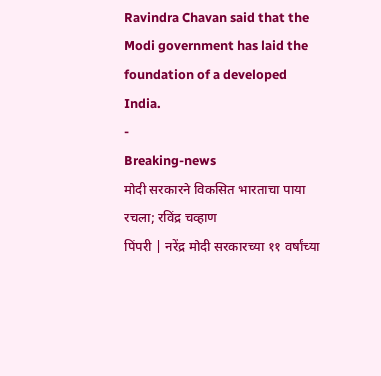Ravindra Chavan said that the Modi government has laid the foundation of a developed India.
-
Breaking-news
मोदी सरकारने विकसित भारताचा पाया रचला; रविंद्र चव्हाण
पिंपरी | नरेंद्र मोदी सरकारच्या ११ वर्षांच्या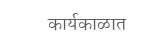कार्यकाळात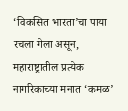‘विकसित भारता’चा पाया रचला गेला असून, महाराष्ट्रातील प्रत्येक नागरिकाच्या मनात ‘कमळ’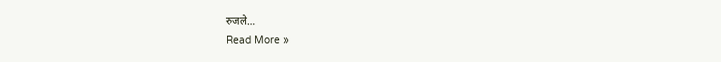रुजले…
Read More »